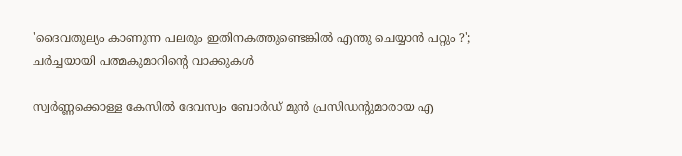'ദൈവതുല്യം കാണുന്ന പലരും ഇതിനകത്തുണ്ടെങ്കില്‍ എന്തു ചെയ്യാന്‍ പറ്റും ?'; ചർച്ചയായി പത്മകുമാറിന്റെ വാക്കുകൾ

സ്വര്‍ണ്ണക്കൊള്ള കേസില്‍ ദേവസ്വം ബോര്‍ഡ് മുന്‍ പ്രസിഡന്റുമാരായ എ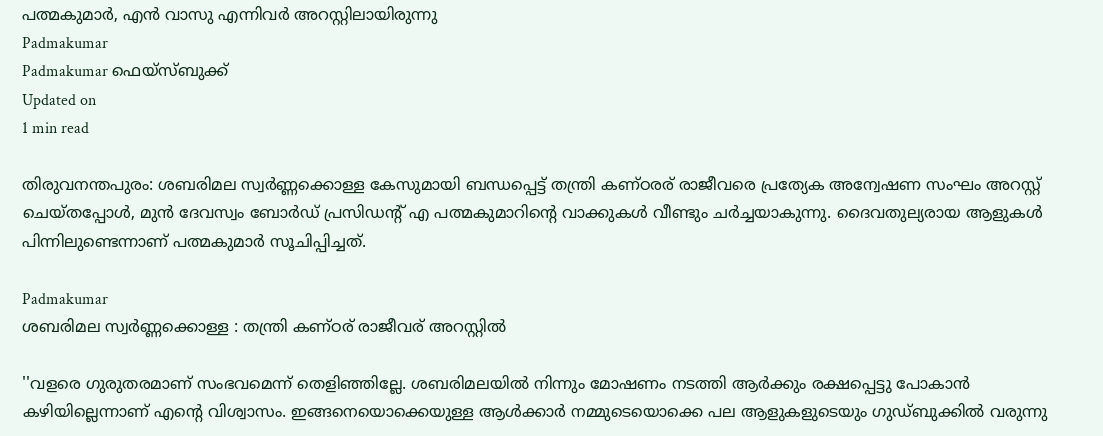പത്മകുമാര്‍, എന്‍ വാസു എന്നിവര്‍ അറസ്റ്റിലായിരുന്നു
Padmakumar
Padmakumar ഫെയ്സ്ബുക്ക്
Updated on
1 min read

തിരുവനന്തപുരം: ശബരിമല സ്വര്‍ണ്ണക്കൊള്ള കേസുമായി ബന്ധപ്പെട്ട് തന്ത്രി കണ്ഠരര് രാജീവരെ പ്രത്യേക അന്വേഷണ സംഘം അറസ്റ്റ് ചെയ്തപ്പോൾ, മുന്‍ ദേവസ്വം ബോര്‍ഡ് പ്രസിഡന്റ് എ പത്മകുമാറിന്റെ വാക്കുകള്‍ വീണ്ടും ചര്‍ച്ചയാകുന്നു. ദൈവതുല്യരായ ആളുകള്‍ പിന്നിലുണ്ടെന്നാണ് പത്മകുമാര്‍ സൂചിപ്പിച്ചത്.

Padmakumar
ശബരിമല സ്വര്‍ണ്ണക്കൊള്ള : തന്ത്രി കണ്ഠര് രാജീവര് അറസ്റ്റില്‍

''വളരെ ഗുരുതരമാണ് സംഭവമെന്ന് തെളിഞ്ഞില്ലേ. ശബരിമലയില്‍ നിന്നും മോഷണം നടത്തി ആര്‍ക്കും രക്ഷപ്പെട്ടു പോകാന്‍ കഴിയില്ലെന്നാണ് എന്റെ വിശ്വാസം. ഇങ്ങനെയൊക്കെയുള്ള ആള്‍ക്കാര്‍ നമ്മുടെയൊക്കെ പല ആളുകളുടെയും ഗുഡ്ബുക്കില്‍ വരുന്നു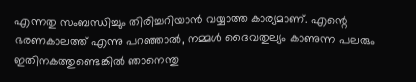എന്നതു സംബന്ധിച്ചും തിരിച്ചറിയാന്‍ വയ്യാത്ത കാര്യമാണ്. എന്റെ ഭരണകാലത്ത് എന്നു പറഞ്ഞാല്‍, നമ്മള്‍ ദൈവതുല്യം കാണുന്ന പലരും ഇതിനകത്തുണ്ടെങ്കില്‍ ഞാനെന്തു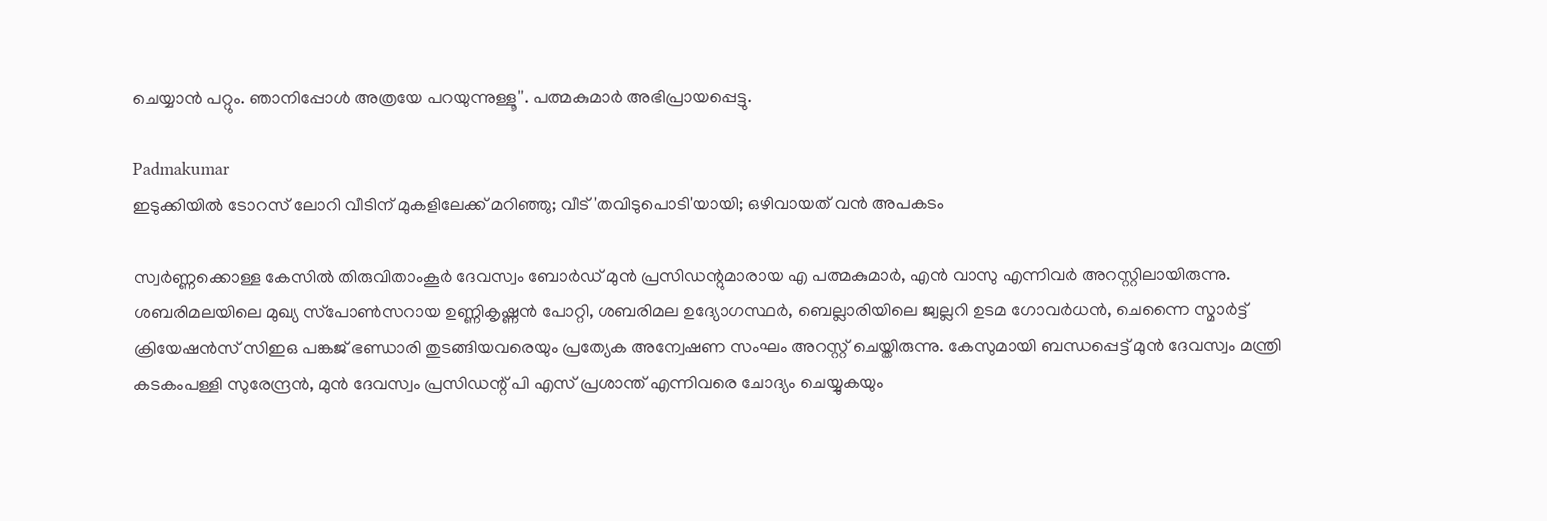ചെയ്യാന്‍ പറ്റും. ഞാനിപ്പോള്‍ അത്രയേ പറയുന്നുള്ളൂ''. പത്മകുമാര്‍ അഭിപ്രായപ്പെട്ടു.

Padmakumar
ഇടുക്കിയില്‍ ടോറസ് ലോറി വീടിന് മുകളിലേക്ക് മറിഞ്ഞു; വീട് 'തവിടുപൊടി'യായി; ഒഴിവായത് വന്‍ അപകടം

സ്വര്‍ണ്ണക്കൊള്ള കേസില്‍ തിരുവിതാംകൂര്‍ ദേവസ്വം ബോര്‍ഡ് മുന്‍ പ്രസിഡന്റുമാരായ എ പത്മകുമാര്‍, എന്‍ വാസു എന്നിവര്‍ അറസ്റ്റിലായിരുന്നു. ശബരിമലയിലെ മുഖ്യ സ്‌പോണ്‍സറായ ഉണ്ണികൃഷ്ണന്‍ പോറ്റി, ശബരിമല ഉദ്യോഗസ്ഥര്‍, ബെല്ലാരിയിലെ ജ്വല്ലറി ഉടമ ഗോവര്‍ധന്‍, ചെന്നൈ സ്മാര്‍ട്ട് ക്രിയേഷന്‍സ് സിഇഒ പങ്കജ് ഭണ്ഡാരി തുടങ്ങിയവരെയും പ്രത്യേക അന്വേഷണ സംഘം അറസ്റ്റ് ചെയ്തിരുന്നു. കേസുമായി ബന്ധപ്പെട്ട് മുന്‍ ദേവസ്വം മന്ത്രി കടകംപള്ളി സുരേന്ദ്രന്‍, മുന്‍ ദേവസ്വം പ്രസിഡന്റ് പി എസ് പ്രശാന്ത് എന്നിവരെ ചോദ്യം ചെയ്യുകയും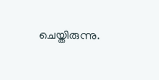ചെയ്തിരുന്നു.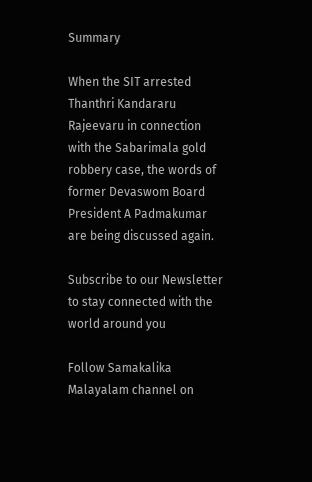Summary

When the SIT arrested Thanthri Kandararu Rajeevaru in connection with the Sabarimala gold robbery case, the words of former Devaswom Board President A Padmakumar are being discussed again.

Subscribe to our Newsletter to stay connected with the world around you

Follow Samakalika Malayalam channel on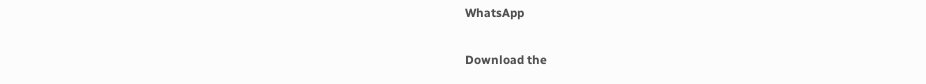WhatsApp

Download the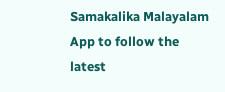Samakalika Malayalam App to follow the latest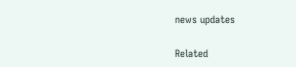news updates

Related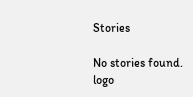Stories

No stories found.
logo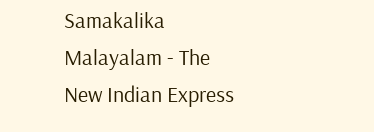Samakalika Malayalam - The New Indian Express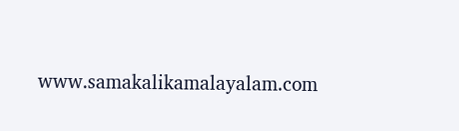www.samakalikamalayalam.com